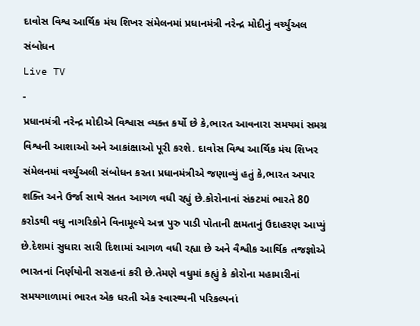દાવોસ વિશ્વ આર્થિક મંચ શિખર સંમેલનમાં પ્રધાનમંત્રી નરેન્દ્ર મોદીનું વર્ચ્યુઅલ સંબોધન
Live TV
-
પ્રધાનમંત્રી નરેન્દ્ર મોદીએ વિશ્વાસ વ્યક્ત કર્યો છે કે,ભારત આવનારા સમયમાં સમગ્ર વિશ્વની આશાઓ અને આકાંક્ષાઓ પૂરી કરશે. દાવોસ વિશ્વ આર્થિક મંચ શિખર સંમેલનમાં વર્ચ્યુઅલી સંબોધન કરતા પ્રધાનમંત્રીએ જણાવ્યું હતું કે,ભારત અપાર શક્તિ અને ઉર્જા સાથે સતત આગળ વધી રહ્યું છે.કોરોનાનાં સંકટમાં ભારતે 80 કરોડથી વધુ નાગરિકોને વિનામૂલ્યે અન્ન પુરુ પાડી પોતાની ક્ષમતાનું ઉદાહરણ આપ્યું છે.દેશમાં સુધારા સારી દિશામાં આગળ વધી રહ્યા છે અને વૈશ્વીક આર્થિક તજજ્ઞોએ ભારતનાં નિર્ણયોની સરાહનાં કરી છે.તેમણે વધુમાં કહ્યું કે કોરોના મહામારીનાં સમયગાળામાં ભારત એક ધરતી એક સ્વાસ્થ્યની પરિકલ્પનાં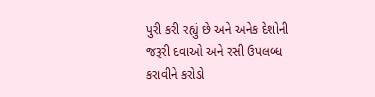પુરી કરી રહ્યું છે અને અનેક દેશોની જરૂરી દવાઓ અને રસી ઉપલબ્ધ કરાવીને કરોડો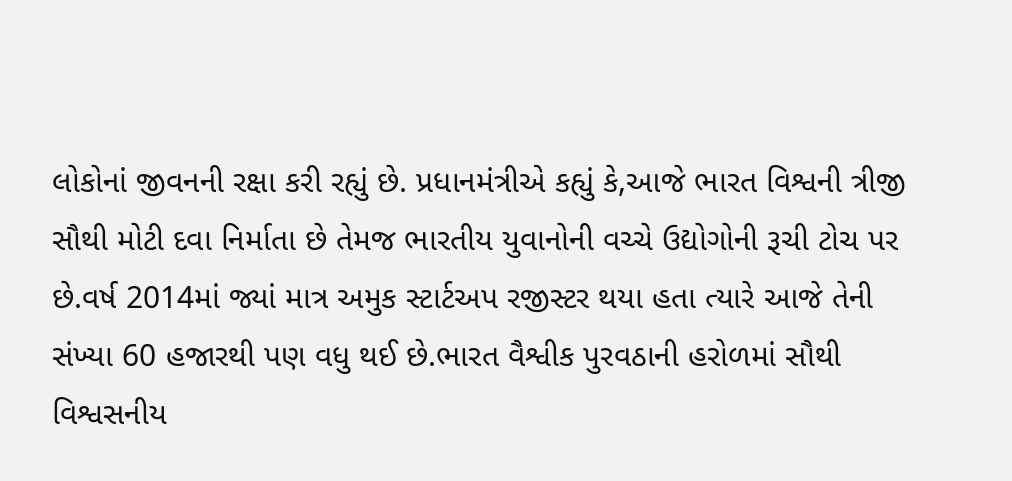લોકોનાં જીવનની રક્ષા કરી રહ્યું છે. પ્રધાનમંત્રીએ કહ્યું કે,આજે ભારત વિશ્વની ત્રીજી સૌથી મોટી દવા નિર્માતા છે તેમજ ભારતીય યુવાનોની વચ્ચે ઉદ્યોગોની રૂચી ટોચ પર છે.વર્ષ 2014માં જ્યાં માત્ર અમુક સ્ટાર્ટઅપ રજીસ્ટર થયા હતા ત્યારે આજે તેની સંખ્યા 60 હજારથી પણ વધુ થઈ છે.ભારત વૈશ્વીક પુરવઠાની હરોળમાં સૌથી વિશ્વસનીય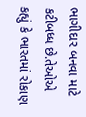ભાગીદાર બનવા માટે કટીબધ્ધ છે.તેઓએ કહ્યું કે ભારતમાં રોકાણ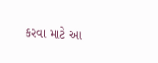કરવા માટે આ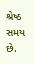શ્રેષ્ઠ સમય છે.